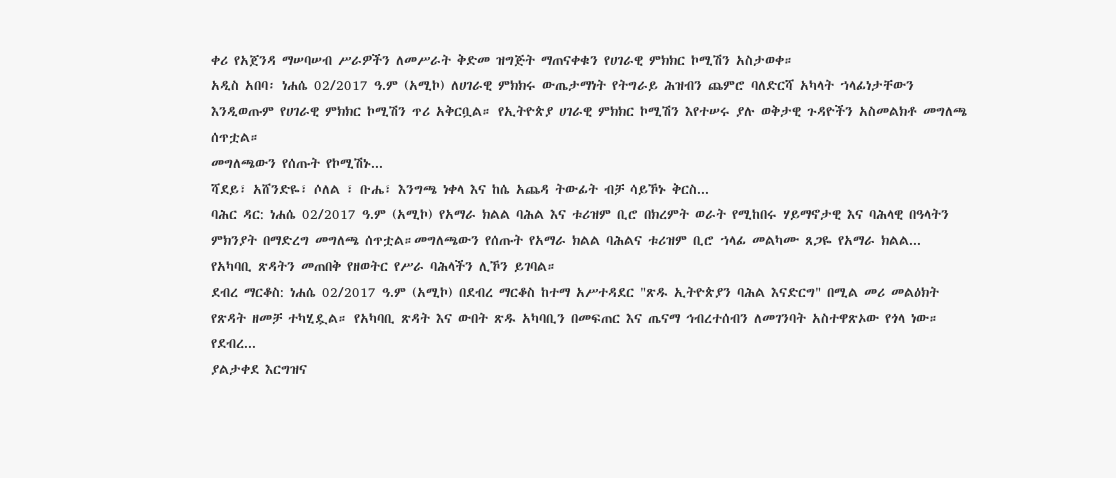ቀሪ የአጀንዳ ማሠባሠብ ሥራዎችን ለመሥራት ቅድመ ዝግጅት ማጠናቀቁን የሀገራዊ ምክክር ኮሚሽን አስታወቀ።
አዲስ አበባ፡ ነሐሴ 02/2017 ዓ.ም (አሚኮ) ለሀገራዊ ምክክሩ ውጤታማነት የትግራይ ሕዝብን ጨምሮ ባለድርሻ አካላት ኀላፊነታቸውን እንዲወጡም የሀገራዊ ምክክር ኮሚሽን ጥሪ አቅርቧል። የኢትዮጵያ ሀገራዊ ምክክር ኮሚሽን እየተሠሩ ያሉ ወቅታዊ ጉዳዮችን አስመልክቶ መግለጫ ሰጥቷል።
መግለጫውን የሰጡት የኮሚሽኑ...
ሻደይ፣ አሸንድዬ፣ ሶለል ፣ ቡሔ፣ እንግጫ ነቀላ እና ከሴ አጨዳ ትውፊት ብቻ ሳይኾኑ ቅርስ...
ባሕር ዳር: ነሐሴ 02/2017 ዓ.ም (አሚኮ) የአማራ ክልል ባሕል እና ቱሪዝም ቢሮ በክረምት ወራት የሚከበሩ ሃይማኖታዊ እና ባሕላዊ በዓላትን ምክንያት በማድረግ መግለጫ ሰጥቷል።መግለጫውን የሰጡት የአማራ ክልል ባሕልና ቱሪዝም ቢሮ ኀላፊ መልካሙ ጸጋዬ የአማራ ክልል...
የአካባቢ ጽዳትን መጠበቅ የዘወትር የሥራ ባሕላችን ሊኾን ይገባል።
ደብረ ማርቆስ: ነሐሴ 02/2017 ዓ.ም (አሚኮ) በደብረ ማርቆስ ከተማ አሥተዳደር "ጽዱ ኢትዮጵያን ባሕል እናድርግ" በሚል መሪ መልዕክት የጽዳት ዘመቻ ተካሂዷል። የአካባቢ ጽዳት እና ውበት ጽዱ አካባቢን በመፍጠር እና ጤናማ ኅብረተሰብን ለመገንባት አስተዋጽኦው የጎላ ነው።
የደብረ...
ያልታቀደ እርግዝና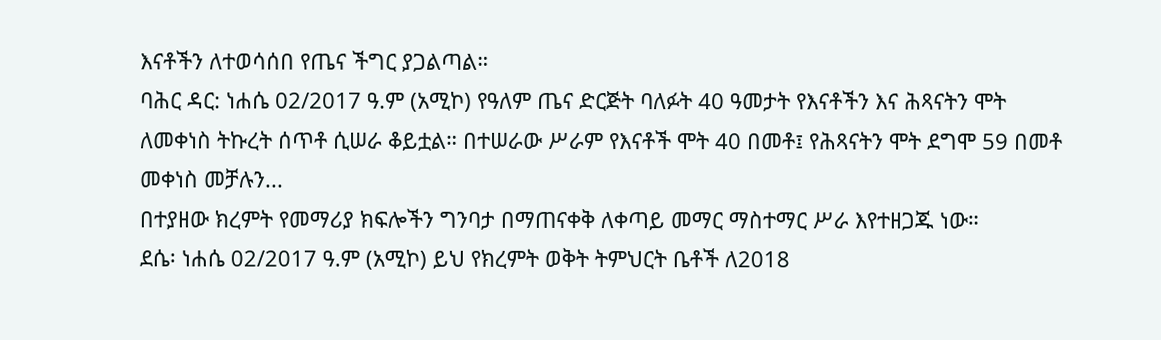እናቶችን ለተወሳሰበ የጤና ችግር ያጋልጣል።
ባሕር ዳር: ነሐሴ 02/2017 ዓ.ም (አሚኮ) የዓለም ጤና ድርጅት ባለፉት 40 ዓመታት የእናቶችን እና ሕጻናትን ሞት ለመቀነስ ትኩረት ሰጥቶ ሲሠራ ቆይቷል። በተሠራው ሥራም የእናቶች ሞት 40 በመቶ፤ የሕጻናትን ሞት ደግሞ 59 በመቶ መቀነስ መቻሉን...
በተያዘው ክረምት የመማሪያ ክፍሎችን ግንባታ በማጠናቀቅ ለቀጣይ መማር ማስተማር ሥራ እየተዘጋጁ ነው።
ደሴ፡ ነሐሴ 02/2017 ዓ.ም (አሚኮ) ይህ የክረምት ወቅት ትምህርት ቤቶች ለ2018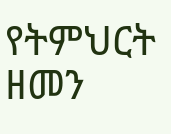የትምህርት ዘመን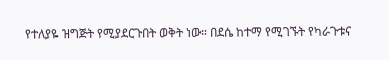የተለያዬ ዝግጅት የሚያደርጉበት ወቅት ነው። በደሴ ከተማ የሚገኙት የካራጉቱና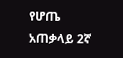የሆጤ አጠቃላይ 2ኛ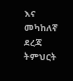እና መካከለኛ ደረጃ ትምህርት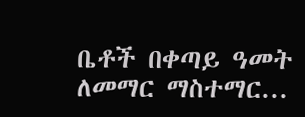ቤቶች በቀጣይ ዓመት ለመማር ማስተማር...